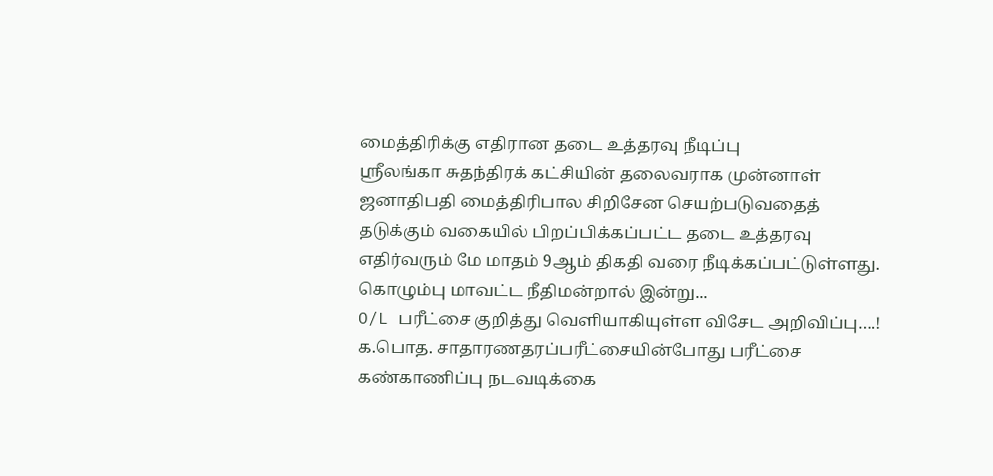மைத்திரிக்கு எதிரான தடை உத்தரவு நீடிப்பு
ஸ்ரீலங்கா சுதந்திரக் கட்சியின் தலைவராக முன்னாள் ஜனாதிபதி மைத்திரிபால சிறிசேன செயற்படுவதைத் தடுக்கும் வகையில் பிறப்பிக்கப்பட்ட தடை உத்தரவு எதிர்வரும் மே மாதம் 9ஆம் திகதி வரை நீடிக்கப்பட்டுள்ளது.
கொழும்பு மாவட்ட நீதிமன்றால் இன்று...
O/L பரீட்சை குறித்து வெளியாகியுள்ள விசேட அறிவிப்பு….!
க.பொத. சாதாரணதரப்பரீட்சையின்போது பரீட்சை கண்காணிப்பு நடவடிக்கை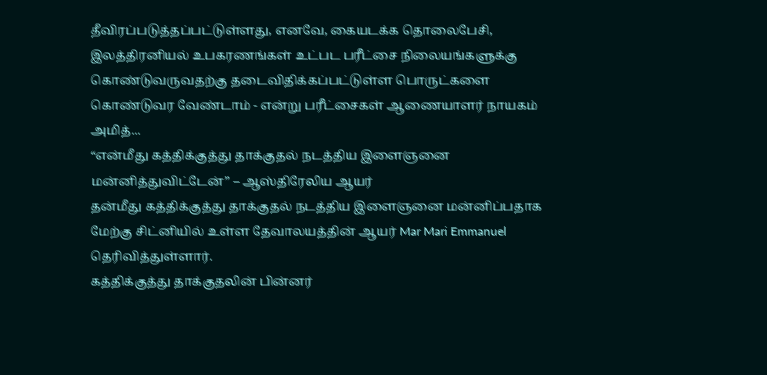தீவிரப்படுத்தப்பட்டுள்ளது, எனவே, கையடக்க தொலைபேசி, இலத்திரனியல் உபகரணங்கள் உட்பட பரீட்சை நிலையங்களுக்கு கொண்டுவருவதற்கு தடைவிதிக்கப்பட்டுள்ள பொருட்களை கொண்டுவர வேண்டாம் - என்று பரீட்சைகள் ஆணையாளர் நாயகம் அமித்...
“என்மீது கத்திக்குத்து தாக்குதல் நடத்திய இளைஞனை மன்னித்துவிட்டேன்” – ஆஸ்திரேலிய ஆயர்
தன்மீது கத்திக்குத்து தாக்குதல் நடத்திய இளைஞனை மன்னிப்பதாக மேற்கு சிட்னியில் உள்ள தேவாலயத்தின் ஆயர் Mar Mari Emmanuel தெரிவித்துள்ளார்.
கத்திக்குத்து தாக்குதலின் பின்னர்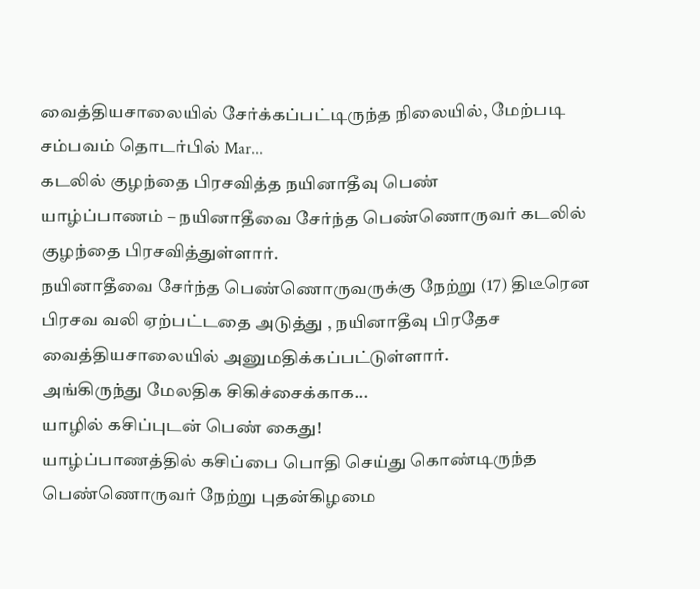வைத்தியசாலையில் சேர்க்கப்பட்டிருந்த நிலையில், மேற்படி சம்பவம் தொடர்பில் Mar...
கடலில் குழந்தை பிரசவித்த நயினாதீவு பெண்
யாழ்ப்பாணம் – நயினாதீவை சேர்ந்த பெண்ணொருவர் கடலில் குழந்தை பிரசவித்துள்ளார்.
நயினாதீவை சேர்ந்த பெண்ணொருவருக்கு நேற்று (17) திடீரென பிரசவ வலி ஏற்பட்டதை அடுத்து , நயினாதீவு பிரதேச வைத்தியசாலையில் அனுமதிக்கப்பட்டுள்ளார்.
அங்கிருந்து மேலதிக சிகிச்சைக்காக...
யாழில் கசிப்புடன் பெண் கைது!
யாழ்ப்பாணத்தில் கசிப்பை பொதி செய்து கொண்டிருந்த பெண்ணொருவர் நேற்று புதன்கிழமை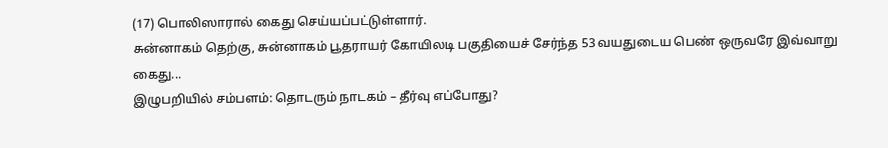(17) பொலிஸாரால் கைது செய்யப்பட்டுள்ளார்.
சுன்னாகம் தெற்கு, சுன்னாகம் பூதராயர் கோயிலடி பகுதியைச் சேர்ந்த 53 வயதுடைய பெண் ஒருவரே இவ்வாறு கைது...
இழுபறியில் சம்பளம்: தொடரும் நாடகம் – தீர்வு எப்போது?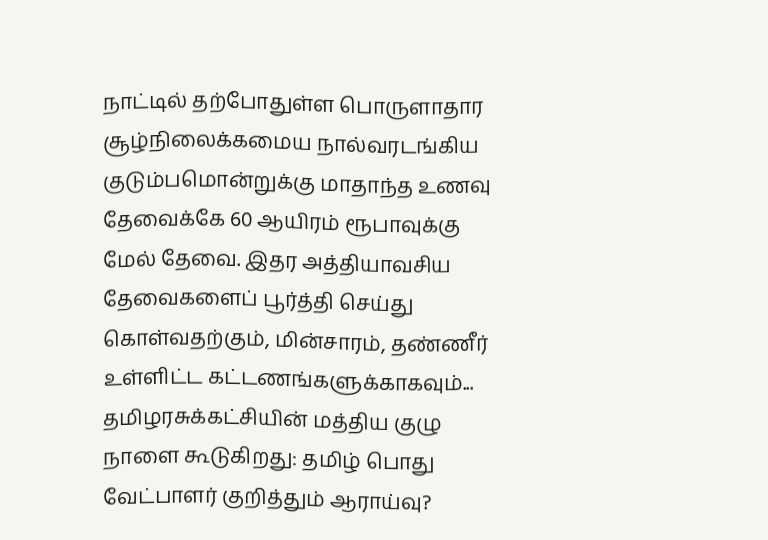நாட்டில் தற்போதுள்ள பொருளாதார சூழ்நிலைக்கமைய நால்வரடங்கிய குடும்பமொன்றுக்கு மாதாந்த உணவு தேவைக்கே 60 ஆயிரம் ரூபாவுக்கு மேல் தேவை. இதர அத்தியாவசிய தேவைகளைப் பூர்த்தி செய்து கொள்வதற்கும், மின்சாரம், தண்ணீர் உள்ளிட்ட கட்டணங்களுக்காகவும்...
தமிழரசுக்கட்சியின் மத்திய குழு நாளை கூடுகிறது: தமிழ் பொது வேட்பாளர் குறித்தும் ஆராய்வு?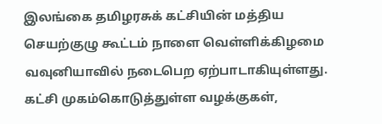இலங்கை தமிழரசுக் கட்சியின் மத்திய செயற்குழு கூட்டம் நாளை வெள்ளிக்கிழமை வவுனியாவில் நடைபெற ஏற்பாடாகியுள்ளது.
கட்சி முகம்கொடுத்துள்ள வழக்குகள்,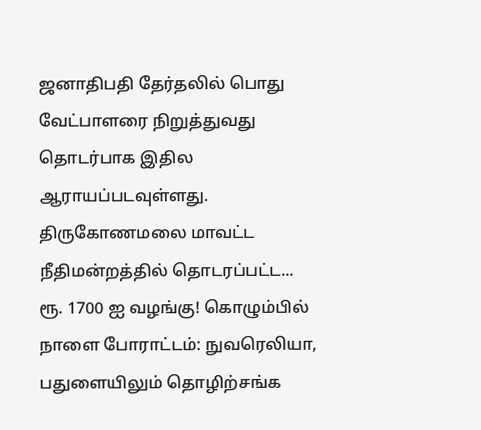ஜனாதிபதி தேர்தலில் பொது வேட்பாளரை நிறுத்துவது தொடர்பாக இதில ஆராயப்படவுள்ளது.
திருகோணமலை மாவட்ட நீதிமன்றத்தில் தொடரப்பட்ட...
ரூ. 1700 ஐ வழங்கு! கொழும்பில் நாளை போராட்டம்: நுவரெலியா, பதுளையிலும் தொழிற்சங்க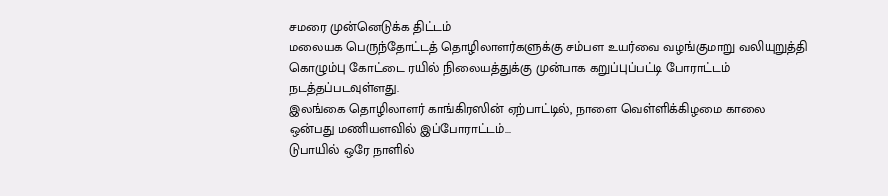சமரை முன்னெடுக்க திட்டம்
மலையக பெருந்தோட்டத் தொழிலாளர்களுக்கு சம்பள உயர்வை வழங்குமாறு வலியுறுத்தி கொழும்பு கோட்டை ரயில் நிலையத்துக்கு முன்பாக கறுப்புப்பட்டி போராட்டம் நடத்தப்படவுள்ளது.
இலங்கை தொழிலாளர் காங்கிரஸின் ஏற்பாட்டில், நாளை வெள்ளிக்கிழமை காலை ஒன்பது மணியளவில் இப்போராட்டம்...
டுபாயில் ஒரே நாளில்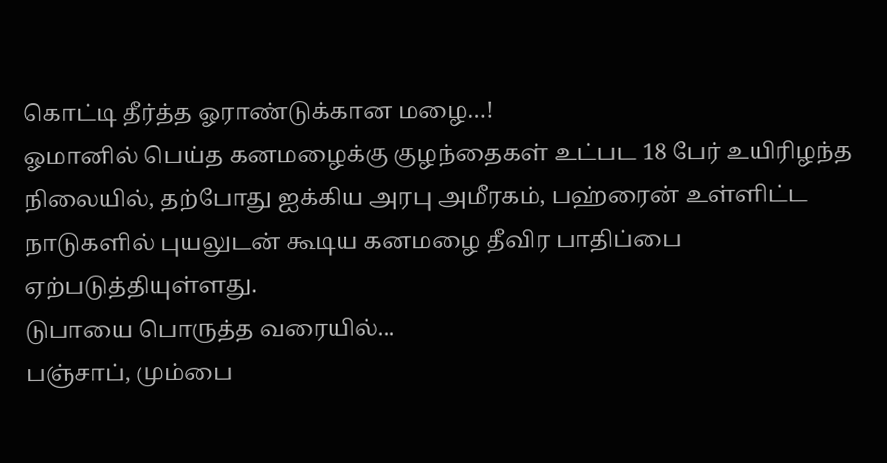கொட்டி தீர்த்த ஓராண்டுக்கான மழை…!
ஓமானில் பெய்த கனமழைக்கு குழந்தைகள் உட்பட 18 பேர் உயிரிழந்த நிலையில், தற்போது ஐக்கிய அரபு அமீரகம், பஹ்ரைன் உள்ளிட்ட நாடுகளில் புயலுடன் கூடிய கனமழை தீவிர பாதிப்பை ஏற்படுத்தியுள்ளது.
டுபாயை பொருத்த வரையில்...
பஞ்சாப், மும்பை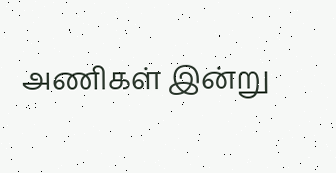அணிகள் இன்று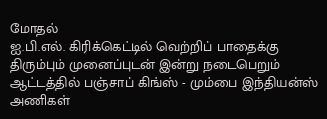மோதல்
ஐ.பி.எல். கிரிக்கெட்டில் வெற்றிப் பாதைக்கு திரும்பும் முனைப்புடன் இன்று நடைபெறும் ஆட்டத்தில் பஞ்சாப் கிங்ஸ் - மும்பை இந்தியன்ஸ் அணிகள்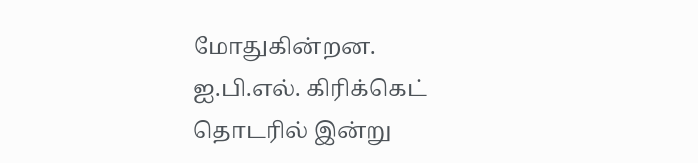மோதுகின்றன.
ஐ.பி.எல். கிரிக்கெட் தொடரில் இன்று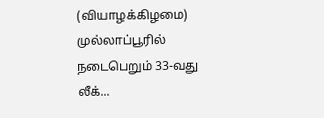(வியாழக்கிழமை) முல்லாப்பூரில் நடைபெறும் 33-வது லீக்...